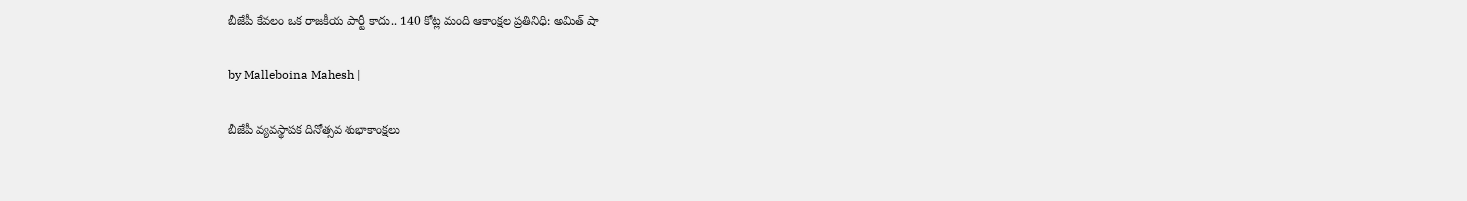బీజేపీ కేవలం ఒక రాజకీయ పార్టీ కాదు.. 140 కోట్ల మంది ఆకాంక్షల ప్రతినిధి: అమిత్ షా

by Malleboina Mahesh |

బీజేపీ వ్యవస్థాపక దినోత్సవ శుభాకాంక్షలు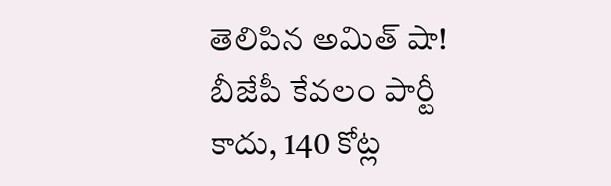తెలిపిన అమిత్ షా! బీజేపీ కేవలం పార్టీ కాదు, 140 కోట్ల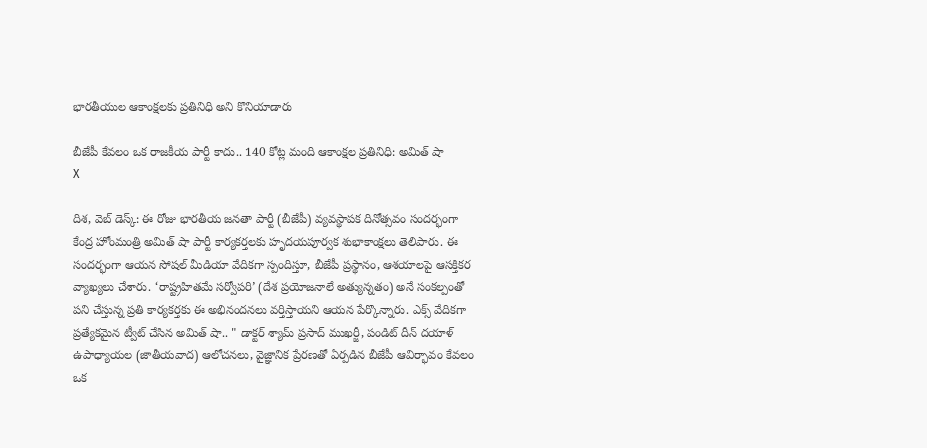భారతీయుల ఆకాంక్షలకు ప్రతినిధి అని కొనియాడారు

బీజేపీ కేవలం ఒక రాజకీయ పార్టీ కాదు.. 140 కోట్ల మంది ఆకాంక్షల ప్రతినిధి: అమిత్ షా
X

దిశ, వెబ్ డెస్క్: ఈ రోజు భారతీయ జనతా పార్టీ (బీజేపీ) వ్యవస్థాపక దినోత్సవం సందర్భంగా కేంద్ర హోంమంత్రి అమిత్ షా పార్టీ కార్యకర్తలకు హృదయపూర్వక శుభాకాంక్షలు తెలిపారు. ఈ సందర్భంగా ఆయన సోషల్ మీడియా వేదికగా స్పందిస్తూ, బీజేపీ ప్రస్థానం, ఆశయాలపై ఆసక్తికర వ్యాఖ్యలు చేశారు. ‘రాష్ట్రహితమే సర్వోపరి’ (దేశ ప్రయోజనాలే అత్యున్నతం) అనే సంకల్పంతో పని చేస్తున్న ప్రతి కార్యకర్తకు ఈ అభినందనలు వర్తిస్తాయని ఆయన పేర్కొన్నారు. ఎక్స్ వేదికగా ప్రత్యేకమైన ట్వీట్ చేసిన అమిత్ షా.. " డాక్టర్ శ్యామ్ ప్రసాద్ ముఖర్జీ, పండిట్ దీన్ దయాళ్ ఉపాధ్యాయల (జాతీయవాద) ఆలోచనలు, వైజ్ఞానిక ప్రేరణతో ఏర్పడిన బీజేపీ ఆవిర్భావం కేవలం ఒక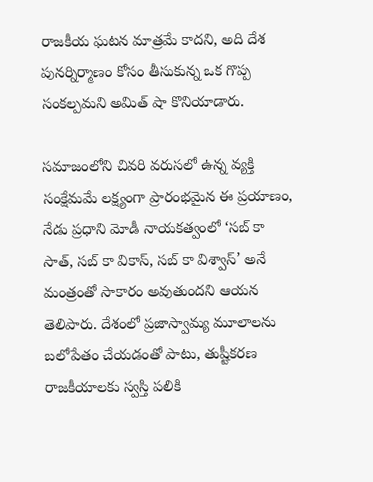రాజకీయ ఘటన మాత్రమే కాదని, అది దేశ పునర్నిర్మాణం కోసం తీసుకున్న ఒక గొప్ప సంకల్పమని అమిత్ షా కొనియాడారు.

సమాజంలోని చివరి వరుసలో ఉన్న వ్యక్తి సంక్షేమమే లక్ష్యంగా ప్రారంభమైన ఈ ప్రయాణం, నేడు ప్రధాని మోడీ నాయకత్వంలో ‘సబ్ కా సాత్, సబ్ కా వికాస్, సబ్ కా విశ్వాస్’ అనే మంత్రంతో సాకారం అవుతుందని ఆయన తెలిపారు. దేశంలో ప్రజాస్వామ్య మూలాలను బలోపేతం చేయడంతో పాటు, తుష్టీకరణ రాజకీయాలకు స్వస్తి పలికి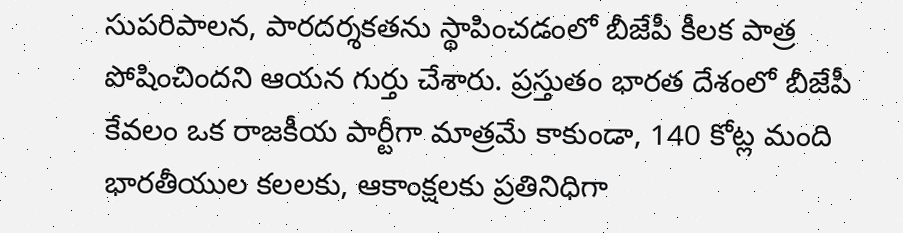సుపరిపాలన, పారదర్శకతను స్థాపించడంలో బీజేపీ కీలక పాత్ర పోషించిందని ఆయన గుర్తు చేశారు. ప్రస్తుతం భారత దేశంలో బీజేపీ కేవలం ఒక రాజకీయ పార్టీగా మాత్రమే కాకుండా, 140 కోట్ల మంది భారతీయుల కలలకు, ఆకాంక్షలకు ప్రతినిధిగా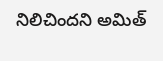నిలిచిందని అమిత్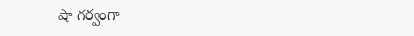షా గర్వంగా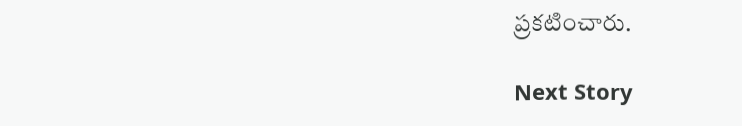ప్రకటించారు.

Next Story